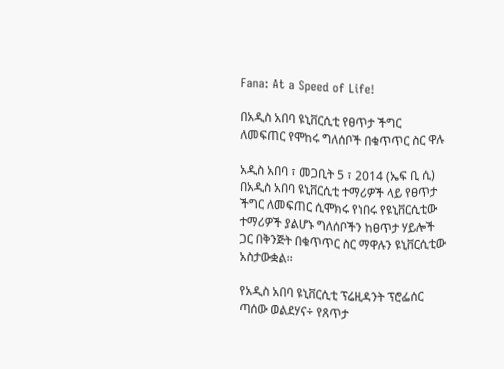Fana: At a Speed of Life!

በአዲስ አበባ ዩኒቨርሲቲ የፀጥታ ችግር ለመፍጠር የሞከሩ ግለሰቦች በቁጥጥር ስር ዋሉ

አዲስ አበባ ፣ መጋቢት 5 ፣ 2014 (ኤፍ ቢ ሲ) በአዲስ አበባ ዩኒቨርሲቲ ተማሪዎች ላይ የፀጥታ ችግር ለመፍጠር ሲሞክሩ የነበሩ የዩኒቨርሲቲው ተማሪዎች ያልሆኑ ግለሰቦችን ከፀጥታ ሃይሎች ጋር በቅንጅት በቁጥጥር ስር ማዋሉን ዩኒቨርሲቲው አስታውቋል፡፡

የአዲስ አበባ ዩኒቨርሲቲ ፕሬዚዳንት ፕሮፌሰር ጣሰው ወልደሃና÷ የጸጥታ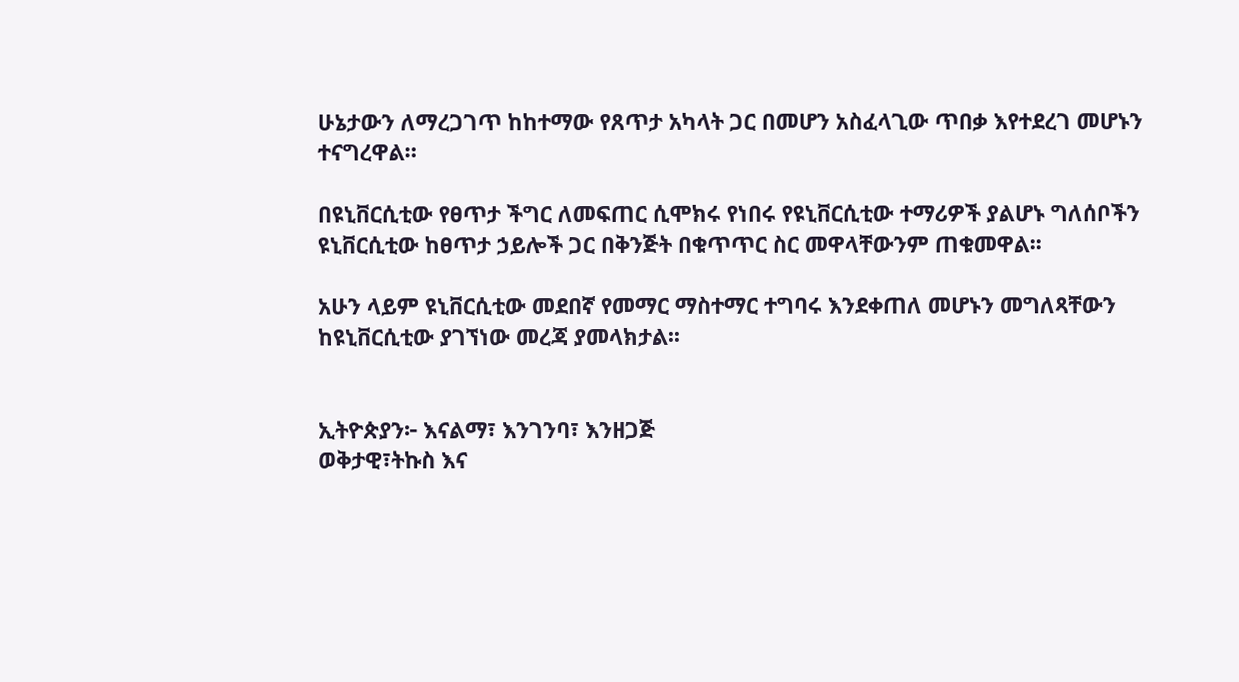ሁኔታውን ለማረጋገጥ ከከተማው የጸጥታ አካላት ጋር በመሆን አስፈላጊው ጥበቃ እየተደረገ መሆኑን ተናግረዋል።

በዩኒቨርሲቲው የፀጥታ ችግር ለመፍጠር ሲሞክሩ የነበሩ የዩኒቨርሲቲው ተማሪዎች ያልሆኑ ግለሰቦችን ዩኒቨርሲቲው ከፀጥታ ኃይሎች ጋር በቅንጅት በቁጥጥር ስር መዋላቸውንም ጠቁመዋል፡፡

አሁን ላይም ዩኒቨርሲቲው መደበኛ የመማር ማስተማር ተግባሩ እንደቀጠለ መሆኑን መግለጻቸውን ከዩኒቨርሲቲው ያገኘነው መረጃ ያመላክታል፡፡


ኢትዮጵያን፦ እናልማ፣ እንገንባ፣ እንዘጋጅ
ወቅታዊ፣ትኩስ እና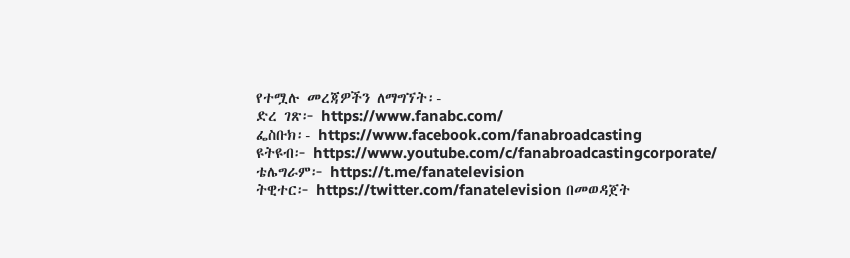የተሟሉ መረጃዎችን ለማግኘት፡-
ድረ ገጽ፦ https://www.fanabc.com/
ፌስቡክ፡- https://www.facebook.com/fanabroadcasting
ዩትዩብ፦ https://www.youtube.com/c/fanabroadcastingcorporate/
ቴሌግራም፦ https://t.me/fanatelevision
ትዊተር፦ https://twitter.com/fanatelevision በመወዳጀት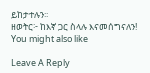ይከታተሉን፡፡
ዘወትር፦ ከእኛ ጋር ስላሉ እናመሰግናለን!
You might also like

Leave A Reply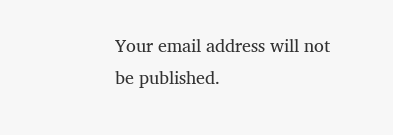Your email address will not be published.